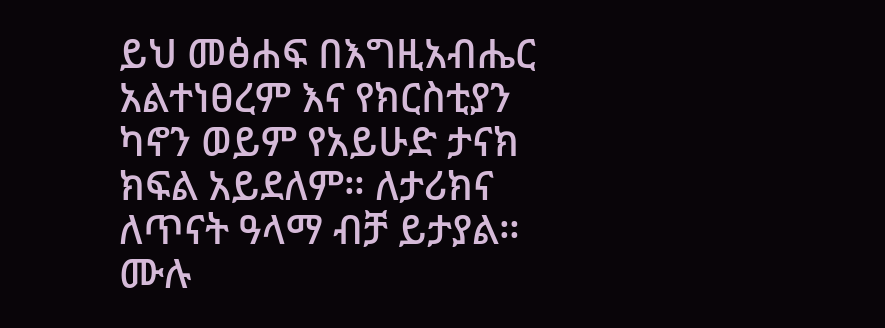ይህ መፅሐፍ በእግዚአብሔር አልተነፀረም እና የክርስቲያን ካኖን ወይም የአይሁድ ታናክ ክፍል አይደለም። ለታሪክና ለጥናት ዓላማ ብቻ ይታያል። ሙሉ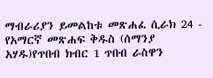ማብራሪያን ይመልከቱ መጽሐፈ ሲራክ 24 - የአማርኛ መጽሐፍ ቅዱስ (ሰማንያ አሃዱ)የጥበብ ክብር 1 ጥበብ ራስዋን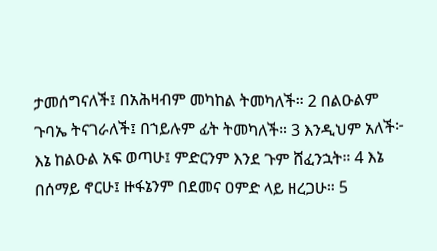ታመሰግናለች፤ በአሕዛብም መካከል ትመካለች። 2 በልዑልም ጉባኤ ትናገራለች፤ በኀይሉም ፊት ትመካለች። 3 እንዲህም አለች፦ እኔ ከልዑል አፍ ወጣሁ፤ ምድርንም እንደ ጉም ሸፈንኋት። 4 እኔ በሰማይ ኖርሁ፤ ዙፋኔንም በደመና ዐምድ ላይ ዘረጋሁ። 5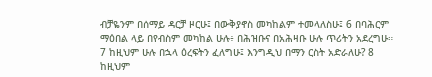ብቻዬንም በሰማይ ዳርቻ ዞርሁ፤ በውቅያኖስ መካከልም ተመላለስሁ፤ 6 በባሕርም ማዕበል ላይ በየብስም መካከል ሁሉ፥ በሕዝቡና በአሕዛቡ ሁሉ ጥሪትን አደረግሁ። 7 ከዚህም ሁሉ በኋላ ዕረፍትን ፈለግሁ፤ እንግዲህ በማን ርስት አድራለሁ? 8 ከዚህም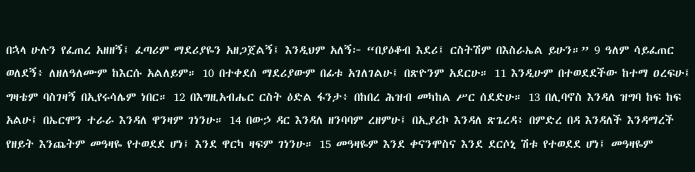በኋላ ሁሉን የፈጠረ አዘዘኝ፤ ፈጣሪም ማደሪያዬን አዘጋጀልኝ፤ እንዲህም አለኝ፦ “በያዕቆብ እደሪ፤ ርስትሽም በእስራኤል ይሁን።” 9 ዓለም ሳይፈጠር ወለደኝ፥ ለዘለዓለሙም ከእርሱ አልለይም። 10 በተቀደሰ ማደሪያውም በፊቱ አገለገልሁ፤ በጽዮንም አደርሁ። 11 እንዲሁም በተወደደችው ከተማ ዐረፍሁ፤ ግዛቴም ባስገዛኝ በኢየሩሳሌም ነበር። 12 በእግዚአብሔር ርስት ዕድል ፋንታ፥ በከበረ ሕዝብ መካከል ሥር ሰደድሁ። 13 በሊባኖስ እንዳለ ዝግባ ከፍ ከፍ አልሁ፤ በኤርሞን ተራራ እንዳለ ዋንዛም ገነንሁ። 14 በውኃ ዳር እንዳለ ዘንባባም ረዘምሁ፤ በኢያሪኮ እንዳለ ጽጌረዳ፥ በምድረ በዳ እንዳለች እንዳማረች የዘይት እንጨትም መዓዛዬ የተወደደ ሆነ፤ እንደ ዋርካ ዛፍም ገነንሁ። 15 መዓዛዬም እንደ ቀናንሞስና እንደ ደርሶኒ ሽቱ የተወደደ ሆነ፤ መዓዛዬም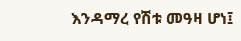እንዳማረ የሽቱ መዓዛ ሆነ፤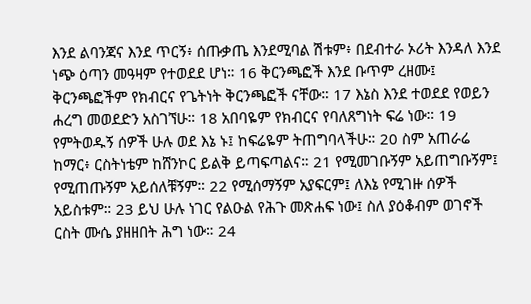እንደ ልባንጃና እንደ ጥርኝ፥ ሰጡቃጤ እንደሚባል ሽቱም፥ በደብተራ ኦሪት እንዳለ እንደ ነጭ ዕጣን መዓዛም የተወደደ ሆነ። 16 ቅርንጫፎች እንደ ቡጥም ረዘሙ፤ ቅርንጫፎችም የክብርና የጌትነት ቅርንጫፎች ናቸው። 17 እኔስ እንደ ተወደደ የወይን ሐረግ መወደድን አስገኘሁ። 18 አበባዬም የክብርና የባለጸግነት ፍሬ ነው። 19 የምትወዱኝ ሰዎች ሁሉ ወደ እኔ ኑ፤ ከፍሬዬም ትጠግባላችሁ። 20 ስም አጠራሬ ከማር፥ ርስትነቴም ከሸንኮር ይልቅ ይጣፍጣልና። 21 የሚመገቡኝም አይጠግቡኝም፤ የሚጠጡኝም አይሰለቹኝም። 22 የሚሰማኝም አያፍርም፤ ለእኔ የሚገዙ ሰዎች አይስቱም። 23 ይህ ሁሉ ነገር የልዑል የሕጉ መጽሐፍ ነው፤ ስለ ያዕቆብም ወገኖች ርስት ሙሴ ያዘዘበት ሕግ ነው። 24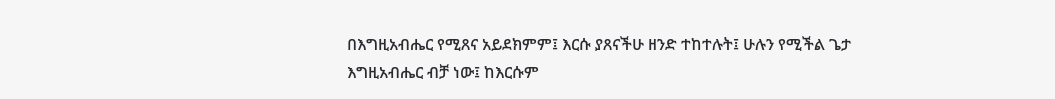በእግዚአብሔር የሚጸና አይደክምም፤ እርሱ ያጸናችሁ ዘንድ ተከተሉት፤ ሁሉን የሚችል ጌታ እግዚአብሔር ብቻ ነው፤ ከእርሱም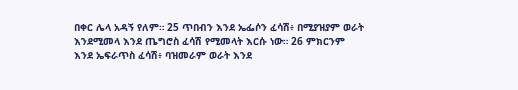በቀር ሌላ አዳኝ የለም። 25 ጥበብን እንደ ኤፌሶን ፈሳሽ፥ በሚያዝያም ወራት እንደሚመላ እንደ ጤግሮስ ፈሳሽ የሚመላት እርሱ ነው። 26 ምክርንም እንደ ኤፍራጥስ ፈሳሽ፥ ባዝመራም ወራት እንደ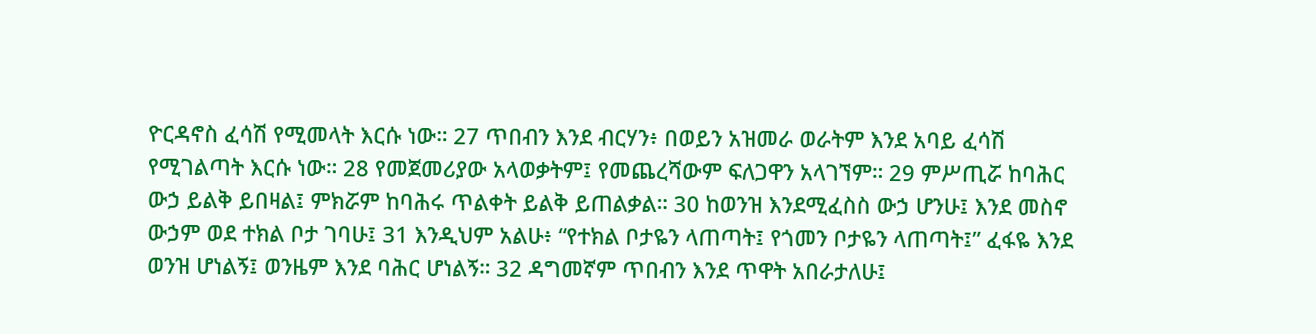ዮርዳኖስ ፈሳሽ የሚመላት እርሱ ነው። 27 ጥበብን እንደ ብርሃን፥ በወይን አዝመራ ወራትም እንደ አባይ ፈሳሽ የሚገልጣት እርሱ ነው። 28 የመጀመሪያው አላወቃትም፤ የመጨረሻውም ፍለጋዋን አላገኘም። 29 ምሥጢሯ ከባሕር ውኃ ይልቅ ይበዛል፤ ምክሯም ከባሕሩ ጥልቀት ይልቅ ይጠልቃል። 30 ከወንዝ እንደሚፈስስ ውኃ ሆንሁ፤ እንደ መስኖ ውኃም ወደ ተክል ቦታ ገባሁ፤ 31 እንዲህም አልሁ፥ “የተክል ቦታዬን ላጠጣት፤ የጎመን ቦታዬን ላጠጣት፤” ፈፋዬ እንደ ወንዝ ሆነልኝ፤ ወንዜም እንደ ባሕር ሆነልኝ። 32 ዳግመኛም ጥበብን እንደ ጥዋት አበራታለሁ፤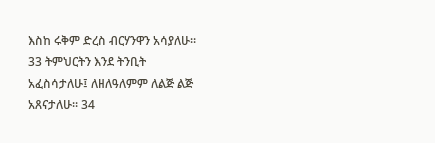እስከ ሩቅም ድረስ ብርሃንዋን አሳያለሁ። 33 ትምህርትን እንደ ትንቢት አፈስሳታለሁ፤ ለዘለዓለምም ለልጅ ልጅ አጸናታለሁ። 34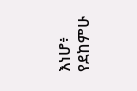እነሆ፥ የደከምሁ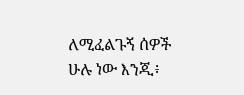ለሚፈልጉኝ ሰዎች ሁሉ ነው እንጂ፥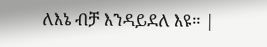ለእኔ ብቻ እንዳይደለ እዩ። |